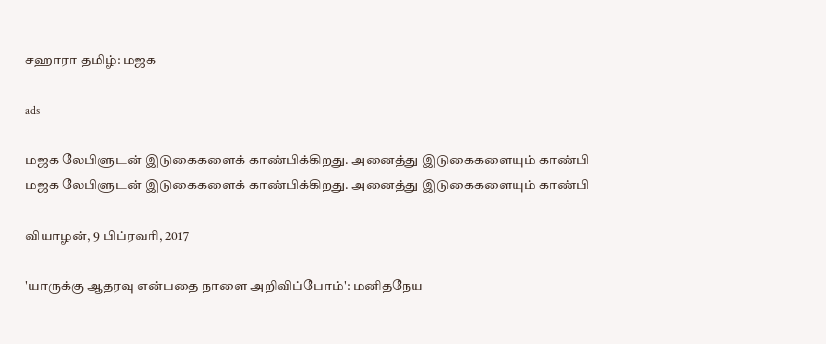சஹாரா தமிழ்: மஜக

ads

மஜக லேபிளுடன் இடுகைகளைக் காண்பிக்கிறது. அனைத்து இடுகைகளையும் காண்பி
மஜக லேபிளுடன் இடுகைகளைக் காண்பிக்கிறது. அனைத்து இடுகைகளையும் காண்பி

வியாழன், 9 பிப்ரவரி, 2017

'யாருக்கு ஆதரவு என்பதை நாளை அறிவிப்போம்': மனிதநேய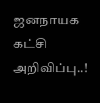ஜனநாயக கட்சி அறிவிப்பு..!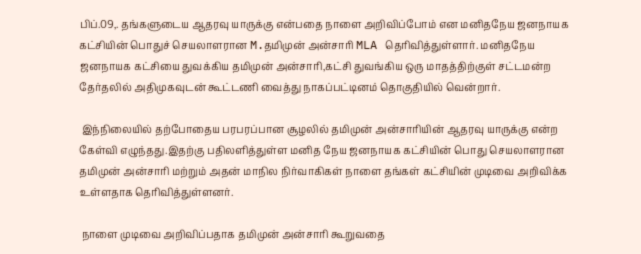பிப்.09,. தங்களுடைய ஆதரவு யாருக்கு என்பதை நாளை அறிவிப்போம் என மனிதநேய ஜனநாயக கட்சியின் பொதுச் செயலாளரான M.தமிமுன் அன்சாரி MLA தெரிவித்துள்ளார். மனிதநேய ஜனநாயக கட்சியை துவக்கிய தமிமுன் அன்சாரி,கட்சி துவங்கிய ஒரு மாதத்திற்குள் சட்டமன்ற தேர்தலில் அதிமுகவுடன் கூட்டணி வைத்து நாகப்பட்டினம் தொகுதியில் வென்றார்.

 இந்நிலையில் தற்போதைய பரபரப்பான சூழலில் தமிமுன் அன்சாரியின் ஆதரவு யாருக்கு என்ற கேள்வி எழுந்தது.இதற்கு பதிலளித்துள்ள மனித நேய ஜனநாயக கட்சியின் பொது செயலாளரான தமிமுன் அன்சாரி மற்றும் அதன் மாநில நிர்வாகிகள் நாளை தங்கள் கட்சியின் முடிவை அறிவிக்க உள்ளதாக தெரிவித்துள்ளனர்.

 நாளை முடிவை அறிவிப்பதாக தமிமுன் அன்சாரி கூறுவதை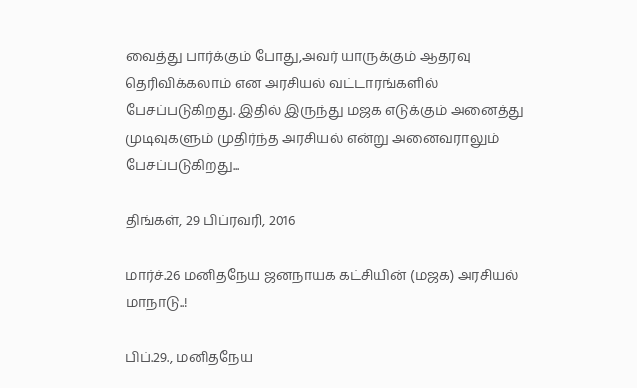வைத்து பார்க்கும் போது,அவர் யாருக்கும் ஆதரவு தெரிவிக்கலாம் என அரசியல் வட்டாரங்களில் பேசப்படுகிறது. இதில் இருந்து மஜக எடுக்கும் அனைத்து முடிவுகளும் முதிர்ந்த அரசியல் என்று அனைவராலும் பேசப்படுகிறது...

திங்கள், 29 பிப்ரவரி, 2016

மார்ச்.26 மனிதநேய ஜனநாயக கட்சியின் (மஜக) அரசியல் மாநாடு..!

பிப்.29., மனிதநேய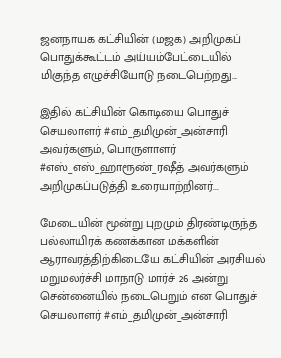ஜனநாயக கட்சியின் (மஜக) அறிமுகப் பொதுக்கூட்டம் அய்யம்பேட்டையில் மிகுந்த எழுச்சியோடு நடைபெற்றது...

இதில் கட்சியின் கொடியை பொதுச் செயலாளர் #எம்_தமிமுன்_அன்சாரி அவர்களும், பொருளாளர் #எஸ்_எஸ்_ஹாரூண்_ரஷீத் அவர்களும் அறிமுகப்படுத்தி உரையாற்றினர்...

மேடையின் மூன்று புறமும் திரண்டிருந்த பல்லாயிரக் கணக்கான மக்களின் ஆராவரத்திற்கிடையே கட்சியின் அரசியல் மறுமலர்ச்சி மாநாடு மார்ச் 26 அன்று சென்னையில் நடைபெறும் என பொதுச் செயலாளர் #எம்_தமிமுன்_அன்சாரி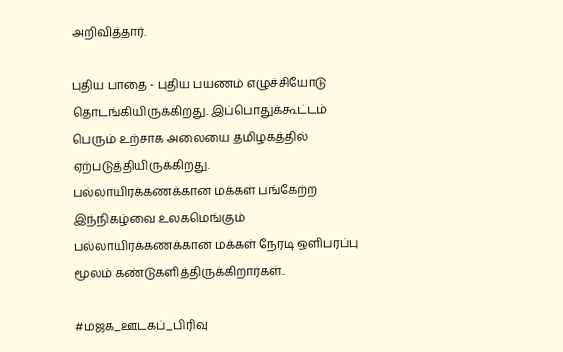அறிவித்தார்.

புதிய பாதை - புதிய பயணம் எழுச்சியோடு தொடங்கியிருக்கிறது. இப்பொதுக்கூட்டம் பெரும் உற்சாக அலையை தமிழகத்தில் ஏற்படுத்தியிருக்கிறது.
பல்லாயிரக்கணக்கான மக்கள் பங்கேற்ற இந்நிகழ்வை உலகமெங்கும் பல்லாயிரக்கணக்கான மக்கள் நேரடி ஒளிபரப்பு மூலம் கண்டுகளித்திருக்கிறார்கள்..

#மஜக_ஊடகப்_பிரிவு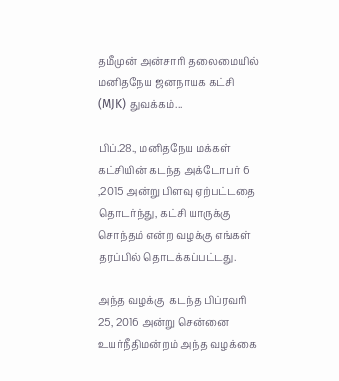தமீமுன் அன்சாரி தலைமையில் மனிதநேய ஜனநாயக கட்சி (MJK) துவக்கம்...

பிப்.28., மனிதநேய மக்கள் கட்சியின் கடந்த அக்டோபர் 6 ,2015 அன்று பிளவு ஏற்பட்டதை தொடர்ந்து, கட்சி யாருக்கு சொந்தம் என்ற வழக்கு எங்கள் தரப்பில் தொடக்கப்பட்டது.

அந்த வழக்கு  கடந்த பிப்ரவரி 25, 2016 அன்று சென்னை உயர்நீதிமன்றம் அந்த வழக்கை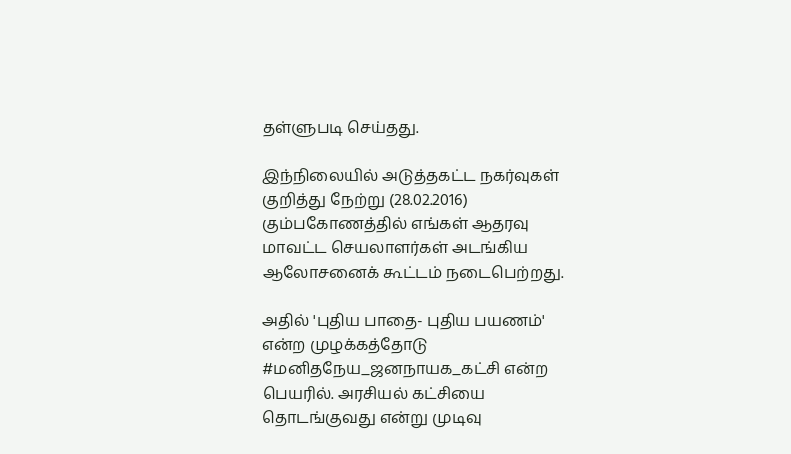தள்ளுபடி செய்தது.

இந்நிலையில் அடுத்தகட்ட நகர்வுகள் குறித்து நேற்று (28.02.2016) கும்பகோணத்தில் எங்கள் ஆதரவு மாவட்ட செயலாளர்கள் அடங்கிய ஆலோசனைக் கூட்டம் நடைபெற்றது.

அதில் 'புதிய பாதை- புதிய பயணம்' என்ற முழக்கத்தோடு  #மனிதநேய_ஜனநாயக_கட்சி என்ற பெயரில். அரசியல் கட்சியை தொடங்குவது என்று முடிவு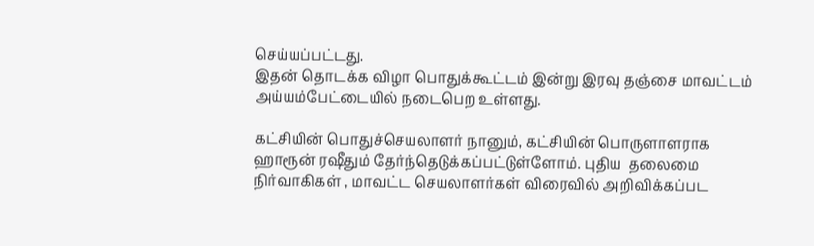செய்யப்பட்டது.
இதன் தொடக்க விழா பொதுக்கூட்டம் இன்று இரவு தஞ்சை மாவட்டம் அய்யம்பேட்டையில் நடைபெற உள்ளது.

கட்சியின் பொதுச்செயலாளர் நானும், கட்சியின் பொருளாளராக ஹாரூன் ரஷீதும் தேர்ந்தெடுக்கப்பட்டுள்ளோம். புதிய  தலைமை நிர்வாகிகள் , மாவட்ட செயலாளர்கள் விரைவில் அறிவிக்கப்பட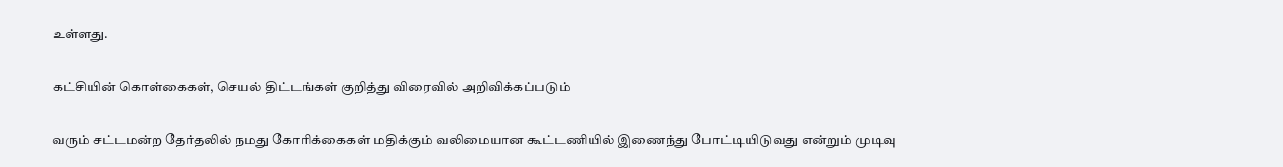உள்ளது.

கட்சியின் கொள்கைகள், செயல் திட்டங்கள் குறித்து விரைவில் அறிவிக்கப்படும்

வரும் சட்டமன்ற தேர்தலில் நமது கோரிக்கைகள் மதிக்கும் வலிமையான கூட்டணியில் இணைந்து போட்டியிடுவது என்றும் முடிவு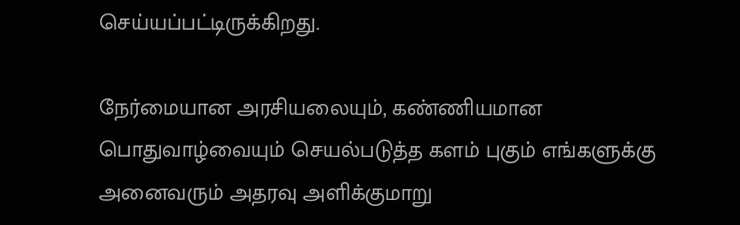செய்யப்பட்டிருக்கிறது.

நேர்மையான அரசியலையும், கண்ணியமான பொதுவாழ்வையும் செயல்படுத்த களம் புகும் எங்களுக்கு அனைவரும் அதரவு அளிக்குமாறு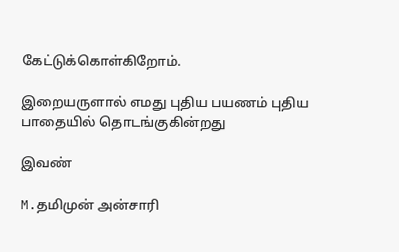கேட்டுக்கொள்கிறோம்.

இறையருளால் எமது புதிய பயணம் புதிய பாதையில் தொடங்குகின்றது

இவண்

M.தமிமுன் அன்சாரி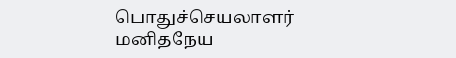பொதுச்செயலாளர்
மனிதநேய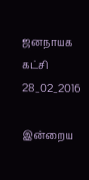ஜனநாயக கட்சி
28_02_2016

இன்றைய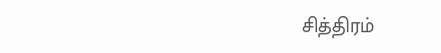சித்திரம்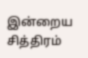இன்றைய சித்திரம்